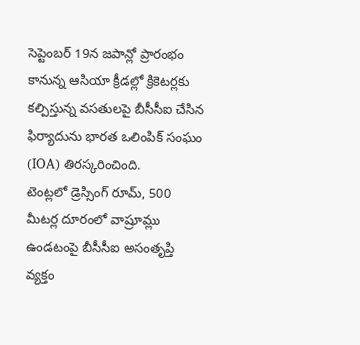సెప్టెంబర్ 19న జపాన్లో ప్రారంభం కానున్న ఆసియా క్రీడల్లో క్రికెటర్లకు కల్పిస్తున్న వసతులపై బీసీసీఐ చేసిన ఫిర్యాదును భారత ఒలింపిక్ సంఘం (IOA) తిరస్కరించింది.
టెంట్లలో డ్రెస్సింగ్ రూమ్, 500 మీటర్ల దూరంలో వాష్రూమ్లు ఉండటంపై బీసీసీఐ అసంతృప్తి వ్యక్తం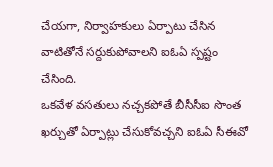చేయగా, నిర్వాహకులు ఏర్పాటు చేసిన వాటితోనే సర్దుకుపోవాలని ఐఓఏ స్పష్టం చేసింది.
ఒకవేళ వసతులు నచ్చకపోతే బీసీసీఐ సొంత ఖర్చుతో ఏర్పాట్లు చేసుకోవచ్చని ఐఓఏ సీఈవో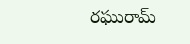రఘురామ్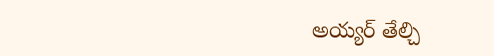అయ్యర్ తేల్చి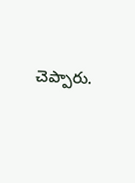చెప్పారు.